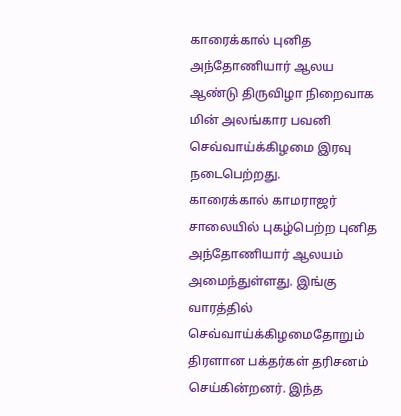காரைக்கால் புனித அந்தோணியார் ஆலய ஆண்டு திருவிழா நிறைவாக மின் அலங்கார பவனி செவ்வாய்க்கிழமை இரவு நடைபெற்றது.
காரைக்கால் காமராஜர் சாலையில் புகழ்பெற்ற புனித அந்தோணியார் ஆலயம் அமைந்துள்ளது. இங்கு வாரத்தில் செவ்வாய்க்கிழமைதோறும் திரளான பக்தர்கள் தரிசனம் செய்கின்றனர். இந்த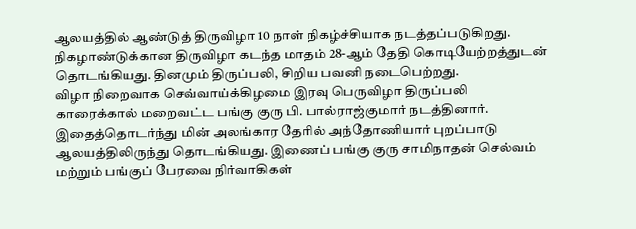ஆலயத்தில் ஆண்டுத் திருவிழா 10 நாள் நிகழ்ச்சியாக நடத்தப்படுகிறது.
நிகழாண்டுக்கான திருவிழா கடந்த மாதம் 28-ஆம் தேதி கொடியேற்றத்துடன் தொடங்கியது. தினமும் திருப்பலி, சிறிய பவனி நடைபெற்றது.
விழா நிறைவாக செவ்வாய்க்கிழமை இரவு பெருவிழா திருப்பலி காரைக்கால் மறைவட்ட பங்கு குரு பி. பால்ராஜ்குமார் நடத்தினார். இதைத்தொடர்ந்து மின் அலங்கார தேரில் அந்தோணியார் புறப்பாடு ஆலயத்திலிருந்து தொடங்கியது. இணைப் பங்கு குரு சாமிநாதன் செல்வம் மற்றும் பங்குப் பேரவை நிர்வாகிகள்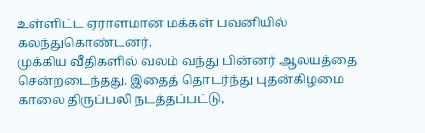உள்ளிட்ட ஏராளமான மக்கள் பவனியில் கலந்துகொண்டனர்.
முக்கிய வீதிகளில் வலம் வந்து பின்னர் ஆலயத்தை சென்றடைந்தது. இதைத் தொடர்ந்து புதன்கிழமை காலை திருப்பலி நடத்தப்பட்டு,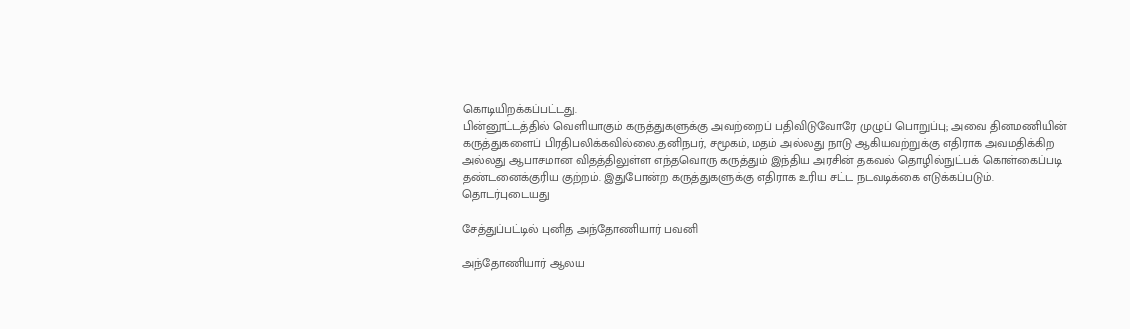கொடியிறக்கப்பட்டது.
பின்னூட்டத்தில் வெளியாகும் கருத்துகளுக்கு அவற்றைப் பதிவிடுவோரே முழுப் பொறுப்பு; அவை தினமணியின் கருத்துகளைப் பிரதிபலிக்கவில்லை.தனிநபர், சமூகம், மதம் அல்லது நாடு ஆகியவற்றுக்கு எதிராக அவமதிக்கிற அல்லது ஆபாசமான விதத்திலுள்ள எந்தவொரு கருத்தும் இந்திய அரசின் தகவல் தொழில்நுட்பக் கொள்கைப்படி தண்டனைக்குரிய குற்றம். இதுபோன்ற கருத்துகளுக்கு எதிராக உரிய சட்ட நடவடிக்கை எடுக்கப்படும்.
தொடர்புடையது

சேத்துப்பட்டில் புனித அந்தோணியார் பவனி

அந்தோணியார் ஆலய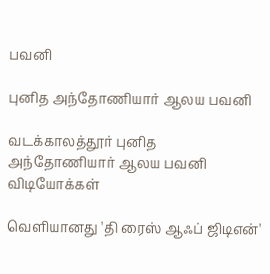பவனி

புனித அந்தோணியார் ஆலய பவனி

வடக்காலத்தூர் புனித அந்தோணியார் ஆலய பவனி
விடியோக்கள்

வெளியானது 'தி ரைஸ் ஆஃப் ஜிடிஎன்'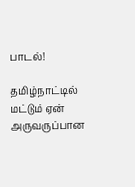பாடல்!

தமிழ்நாட்டில் மட்டும் ஏன் அருவருப்பான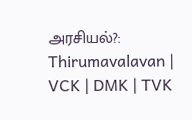அரசியல்?: Thirumavalavan | VCK | DMK | TVK